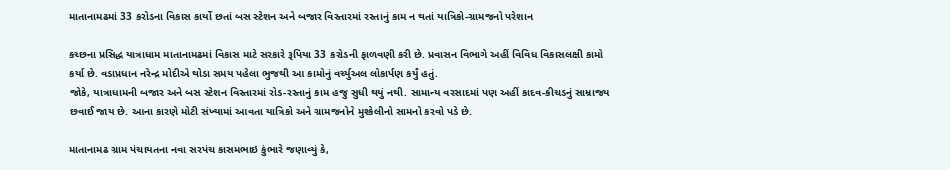માતાનામઢમાં 33 કરોડના વિકાસ કાર્યો છતાં બસ સ્ટેશન અને બજાર વિસ્તારમાં રસ્તાનું કામ ન થતાં યાત્રિકો-ગ્રામજનો પરેશાન

કચ્છના પ્રસિદ્ધ યાત્રાધામ માતાનામઢમાં વિકાસ માટે સરકારે રૂપિયા 33 કરોડની ફાળવણી કરી છે. પ્રવાસન વિભાગે અહીં વિવિધ વિકાસલક્ષી કામો કર્યા છે. વડાપ્રધાન નરેન્દ્ર મોદીએ થોડા સમય પહેલા ભુજથી આ કામોનું વર્ચ્યુઅલ લોકાર્પણ કર્યું હતું.
જોકે, યાત્રાધામની બજાર અને બસ સ્ટેશન વિસ્તારમાં રોડ-રસ્તાનું કામ હજુ સુધી થયું નથી. સામાન્ય વરસાદમાં પણ અહીં કાદવ-કીચડનું સામ્રાજ્ય છવાઈ જાય છે. આના કારણે મોટી સંખ્યામાં આવતા યાત્રિકો અને ગ્રામજનોને મુશ્કેલીનો સામનો કરવો પડે છે.

માતાનામઢ ગ્રામ પંચાયતના નવા સરપંચ કાસમભાઇ કુંભારે જણાવ્યું કે,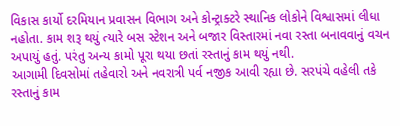વિકાસ કાર્યો દરમિયાન પ્રવાસન વિભાગ અને કોન્ટ્રાક્ટરે સ્થાનિક લોકોને વિશ્વાસમાં લીધા નહોતા. કામ શરૂ થયું ત્યારે બસ સ્ટેશન અને બજાર વિસ્તારમાં નવા રસ્તા બનાવવાનું વચન અપાયું હતું. પરંતુ અન્ય કામો પૂરા થયા છતાં રસ્તાનું કામ થયું નથી.
આગામી દિવસોમાં તહેવારો અને નવરાત્રી પર્વ નજીક આવી રહ્યા છે. સરપંચે વહેલી તકે રસ્તાનું કામ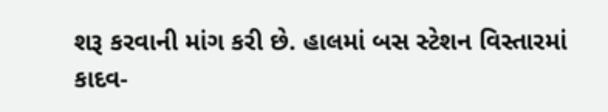શરૂ કરવાની માંગ કરી છે. હાલમાં બસ સ્ટેશન વિસ્તારમાં કાદવ-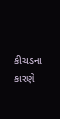કીચડના કારણે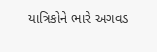યાત્રિકોને ભારે અગવડ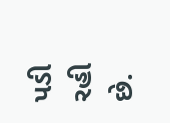પડી રહી છે.